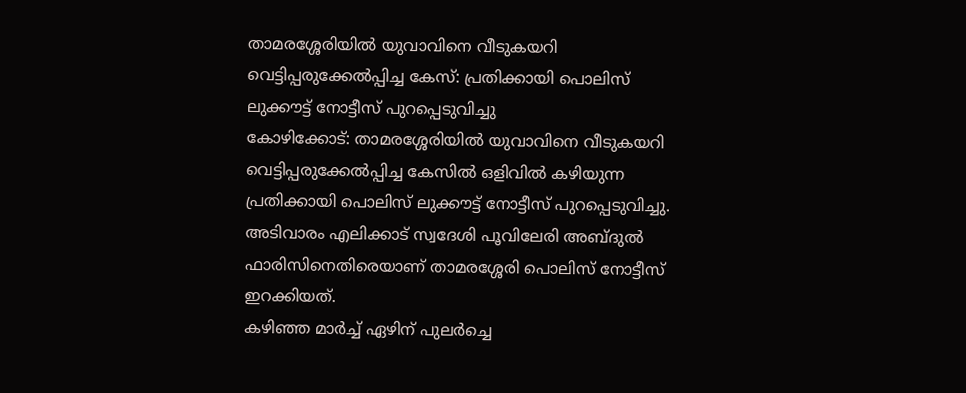താമരശ്ശേരിയിൽ യുവാവിനെ വീടുകയറി വെട്ടിപ്പരുക്കേൽപ്പിച്ച കേസ്: പ്രതിക്കായി പൊലിസ് ലുക്കൗട്ട് നോട്ടീസ് പുറപ്പെടുവിച്ചു
കോഴിക്കോട്: താമരശ്ശേരിയിൽ യുവാവിനെ വീടുകയറി വെട്ടിപ്പരുക്കേൽപ്പിച്ച കേസിൽ ഒളിവിൽ കഴിയുന്ന പ്രതിക്കായി പൊലിസ് ലുക്കൗട്ട് നോട്ടീസ് പുറപ്പെടുവിച്ചു. അടിവാരം എലിക്കാട് സ്വദേശി പൂവിലേരി അബ്ദുൽ ഫാരിസിനെതിരെയാണ് താമരശ്ശേരി പൊലിസ് നോട്ടീസ് ഇറക്കിയത്.
കഴിഞ്ഞ മാർച്ച് ഏഴിന് പുലർച്ചെ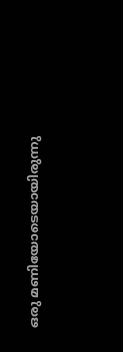ഒരു മണിയോടെയായിരുന്നു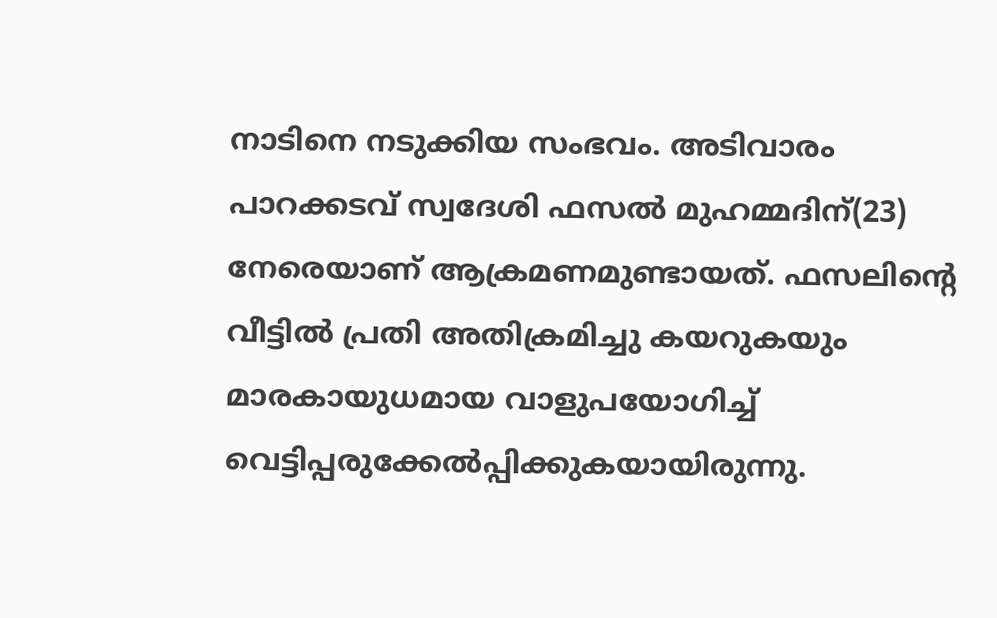നാടിനെ നടുക്കിയ സംഭവം. അടിവാരം പാറക്കടവ് സ്വദേശി ഫസൽ മുഹമ്മദിന്(23) നേരെയാണ് ആക്രമണമുണ്ടായത്. ഫസലിന്റെ വീട്ടിൽ പ്രതി അതിക്രമിച്ചു കയറുകയും മാരകായുധമായ വാളുപയോഗിച്ച് വെട്ടിപ്പരുക്കേൽപ്പിക്കുകയായിരുന്നു.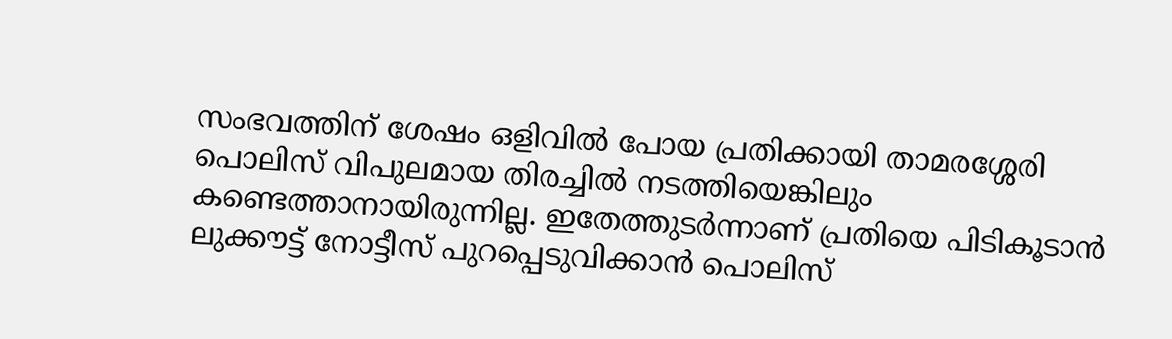സംഭവത്തിന് ശേഷം ഒളിവിൽ പോയ പ്രതിക്കായി താമരശ്ശേരി പൊലിസ് വിപുലമായ തിരച്ചിൽ നടത്തിയെങ്കിലും കണ്ടെത്താനായിരുന്നില്ല. ഇതേത്തുടർന്നാണ് പ്രതിയെ പിടികൂടാൻ ലുക്കൗട്ട് നോട്ടീസ് പുറപ്പെടുവിക്കാൻ പൊലിസ്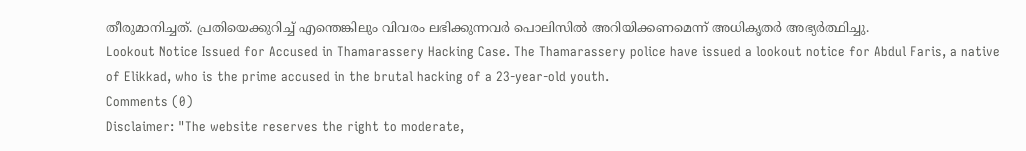തീരുമാനിച്ചത്. പ്രതിയെക്കുറിച്ച് എന്തെങ്കിലും വിവരം ലഭിക്കുന്നവർ പൊലിസിൽ അറിയിക്കണമെന്ന് അധികൃതർ അഭ്യർത്ഥിച്ചു.
Lookout Notice Issued for Accused in Thamarassery Hacking Case. The Thamarassery police have issued a lookout notice for Abdul Faris, a native of Elikkad, who is the prime accused in the brutal hacking of a 23-year-old youth.
Comments (0)
Disclaimer: "The website reserves the right to moderate,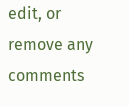edit, or remove any comments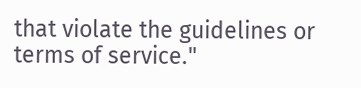that violate the guidelines or terms of service."